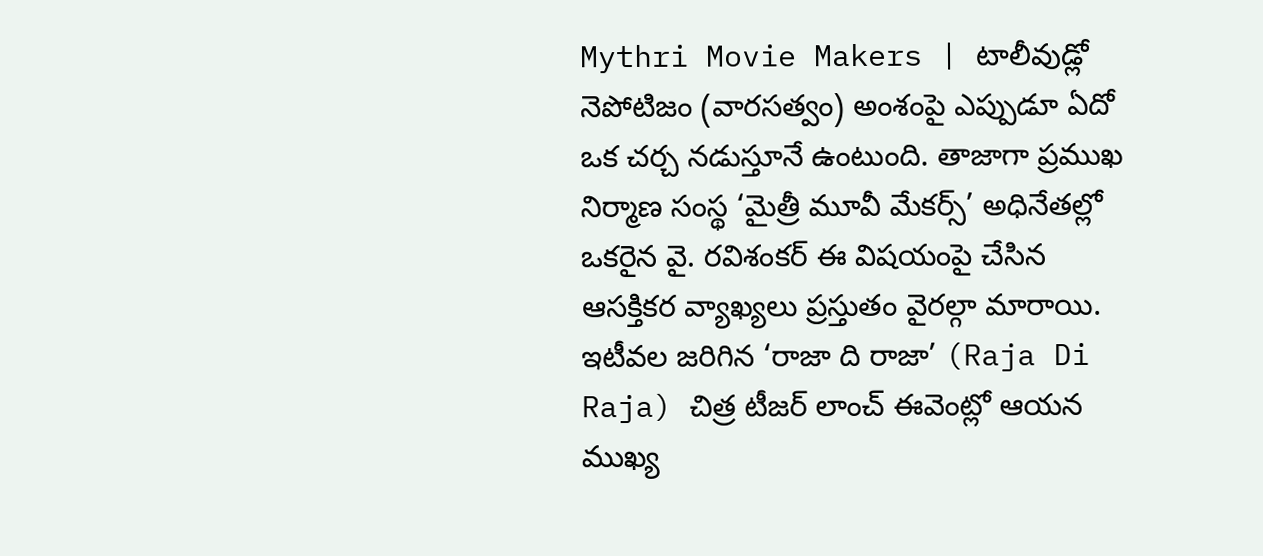Mythri Movie Makers | టాలీవుడ్లో నెపోటిజం (వారసత్వం) అంశంపై ఎప్పుడూ ఏదో ఒక చర్చ నడుస్తూనే ఉంటుంది. తాజాగా ప్రముఖ నిర్మాణ సంస్థ ‘మైత్రీ మూవీ మేకర్స్’ అధినేతల్లో ఒకరైన వై. రవిశంకర్ ఈ విషయంపై చేసిన ఆసక్తికర వ్యాఖ్యలు ప్రస్తుతం వైరల్గా మారాయి.
ఇటీవల జరిగిన ‘రాజా ది రాజా’ (Raja Di Raja) చిత్ర టీజర్ లాంచ్ ఈవెంట్లో ఆయన ముఖ్య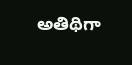అతిథిగా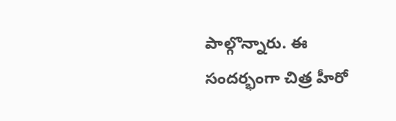పాల్గొన్నారు. ఈ సందర్భంగా చిత్ర హీరో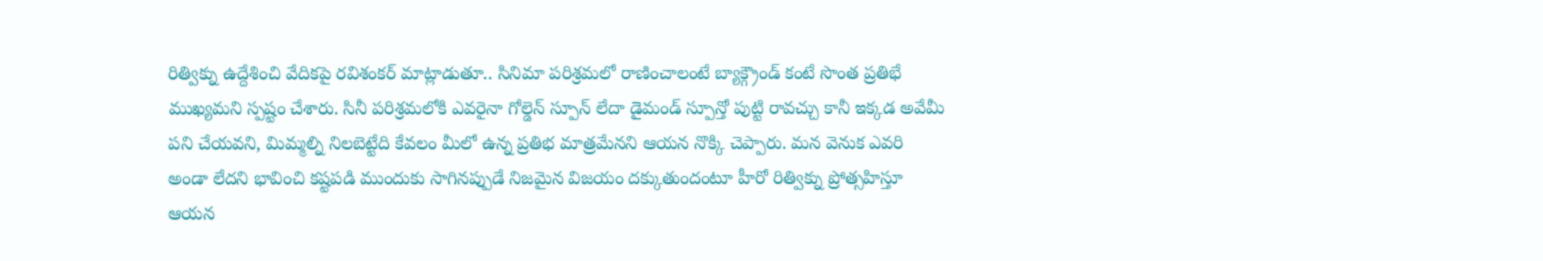రిత్విక్ను ఉద్దేశించి వేదికపై రవిశంకర్ మాట్లాడుతూ.. సినిమా పరిశ్రమలో రాణించాలంటే బ్యాక్గ్రౌండ్ కంటే సొంత ప్రతిభే ముఖ్యమని స్పష్టం చేశారు. సినీ పరిశ్రమలోకి ఎవరైనా గోల్డెన్ స్పూన్ లేదా డైమండ్ స్పూన్తో పుట్టి రావచ్చు కానీ ఇక్కడ అవేమీ పని చేయవని, మిమ్మల్ని నిలబెట్టేది కేవలం మీలో ఉన్న ప్రతిభ మాత్రమేనని ఆయన నొక్కి చెప్పారు. మన వెనుక ఎవరి అండా లేదని భావించి కష్టపడి ముందుకు సాగినప్పుడే నిజమైన విజయం దక్కుతుందంటూ హీరో రిత్విక్ను ప్రోత్సహిస్తూ ఆయన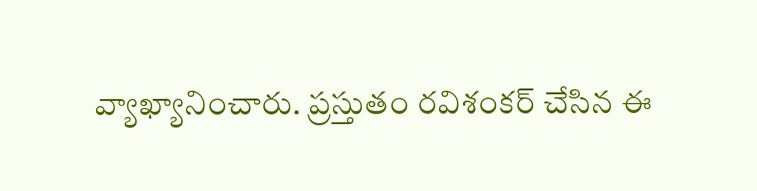వ్యాఖ్యానించారు. ప్రస్తుతం రవిశంకర్ చేసిన ఈ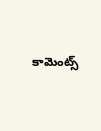కామెంట్స్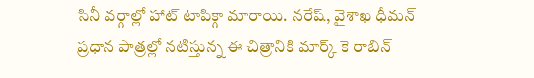సినీ వర్గాల్లో హాట్ టాపిక్గా మారాయి. నరేష్, వైశాఖ ధీమన్ ప్రధాన పాత్రల్లో నటిస్తున్న ఈ చిత్రానికి మార్క్ కె రాబిన్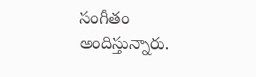సంగీతం అందిస్తున్నారు.